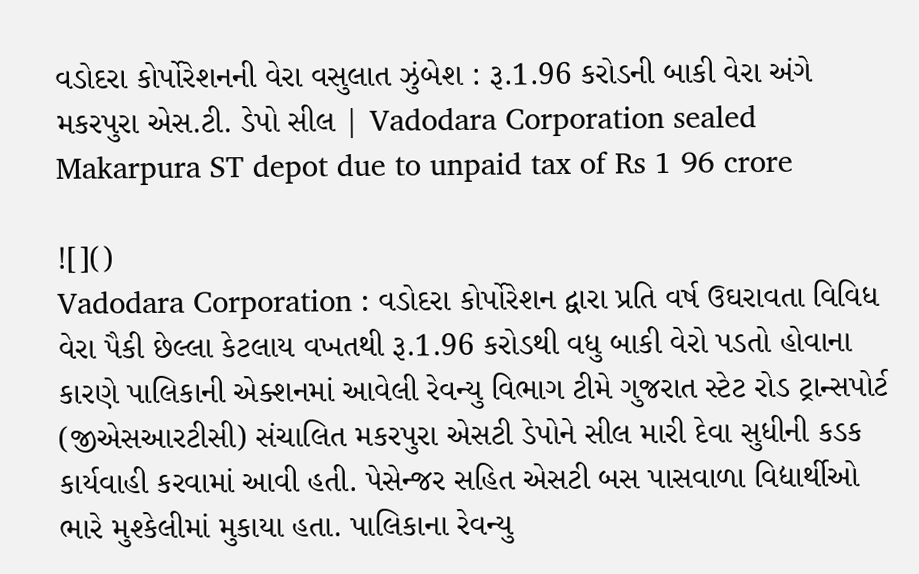વડોદરા કોર્પોરેશનની વેરા વસુલાત ઝુંબેશ : રૂ.1.96 કરોડની બાકી વેરા અંગે મકરપુરા એસ.ટી. ડેપો સીલ | Vadodara Corporation sealed Makarpura ST depot due to unpaid tax of Rs 1 96 crore

![]()
Vadodara Corporation : વડોદરા કોર્પોરેશન દ્વારા પ્રતિ વર્ષ ઉઘરાવતા વિવિધ વેરા પૈકી છેલ્લા કેટલાય વખતથી રૂ.1.96 કરોડથી વધુ બાકી વેરો પડતો હોવાના કારણે પાલિકાની એક્શનમાં આવેલી રેવન્યુ વિભાગ ટીમે ગુજરાત સ્ટેટ રોડ ટ્રાન્સપોર્ટ (જીએસઆરટીસી) સંચાલિત મકરપુરા એસટી ડેપોને સીલ મારી દેવા સુધીની કડક કાર્યવાહી કરવામાં આવી હતી. પેસેન્જર સહિત એસટી બસ પાસવાળા વિદ્યાર્થીઓ ભારે મુશ્કેલીમાં મુકાયા હતા. પાલિકાના રેવન્યુ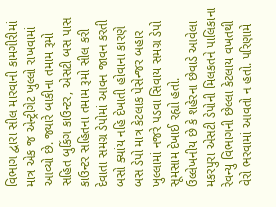વિભાગ દ્વારા સીલ મારવાની કામગીરીમાં માત્ર એક જ એન્ટ્રીગેટ ખુલ્લો રાખવામાં આવ્યો છે. જ્યારે બાકીના તમામ રૂમો સહિત બુકિંગ કાઉન્ટર, એસટી બસ પાસ કાઉન્ટર સહિતના તમામ રૂમો સીલ કરી દેવાતા સમગ્ર ડેપોમાં આવન જાવન કરતી બસો ક્યાંય નહિ દેખાતી હોવાના કારણે બસ ડેપો માત્ર કેટલાક પેસેન્જર બહાર ખુલ્લામાં નજરે પડવા સિવાય સમગ્ર ડેપો સૂમસામ દેખાઈ રહ્યો હતો.
ઉલ્લેખનીય છે કે શહેરના છેવાડે આવેલા મકરપુરા એસટી ડેપોની મિલકતને પાલિકાના રેવન્યુ વિભાગની છેલ્લા કેટલાય વખતથી વેરો ભરવામાં આવતો ન હતો. પરિણામે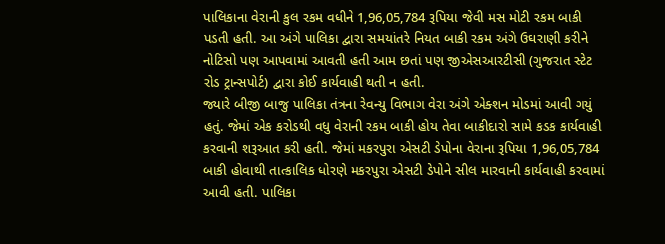પાલિકાના વેરાની કુલ રકમ વધીને 1,96,05,784 રૂપિયા જેવી મસ મોટી રકમ બાકી પડતી હતી. આ અંગે પાલિકા દ્વારા સમયાંતરે નિયત બાકી રકમ અંગે ઉઘરાણી કરીને નોટિસો પણ આપવામાં આવતી હતી આમ છતાં પણ જીએસઆરટીસી (ગુજરાત સ્ટેટ રોડ ટ્રાન્સપોર્ટ) દ્વારા કોઈ કાર્યવાહી થતી ન હતી.
જ્યારે બીજી બાજુ પાલિકા તંત્રના રેવન્યુ વિભાગ વેરા અંગે એક્શન મોડમાં આવી ગયું હતું. જેમાં એક કરોડથી વધુ વેરાની રકમ બાકી હોય તેવા બાકીદારો સામે કડક કાર્યવાહી કરવાની શરૂઆત કરી હતી. જેમાં મકરપુરા એસટી ડેપોના વેરાના રૂપિયા 1,96,05,784 બાકી હોવાથી તાત્કાલિક ધોરણે મકરપુરા એસટી ડેપોને સીલ મારવાની કાર્યવાહી કરવામાં આવી હતી. પાલિકા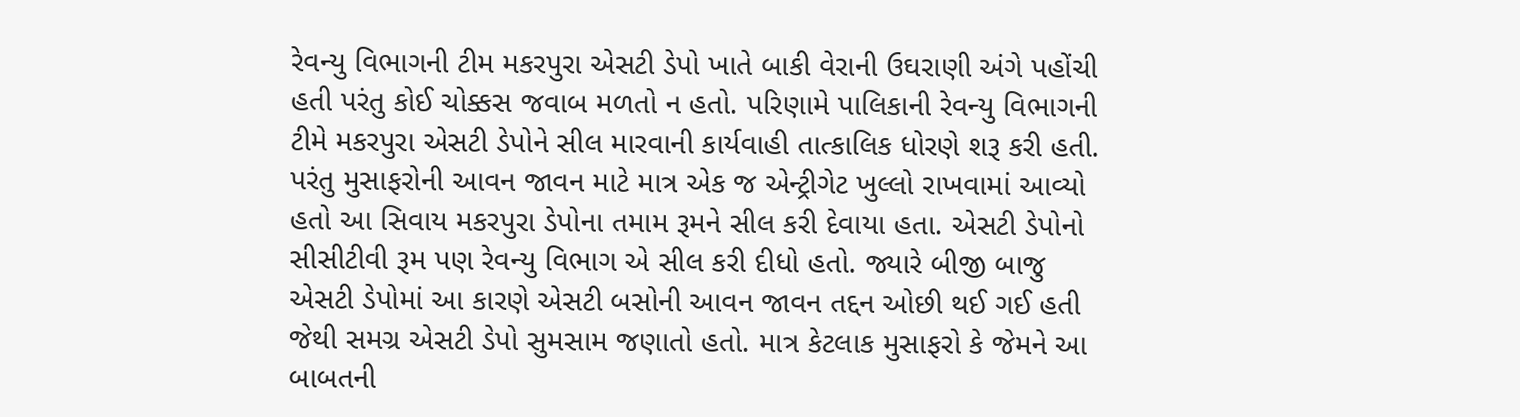રેવન્યુ વિભાગની ટીમ મકરપુરા એસટી ડેપો ખાતે બાકી વેરાની ઉઘરાણી અંગે પહોંચી હતી પરંતુ કોઈ ચોક્કસ જવાબ મળતો ન હતો. પરિણામે પાલિકાની રેવન્યુ વિભાગની ટીમે મકરપુરા એસટી ડેપોને સીલ મારવાની કાર્યવાહી તાત્કાલિક ધોરણે શરૂ કરી હતી. પરંતુ મુસાફરોની આવન જાવન માટે માત્ર એક જ એન્ટ્રીગેટ ખુલ્લો રાખવામાં આવ્યો હતો આ સિવાય મકરપુરા ડેપોના તમામ રૂમને સીલ કરી દેવાયા હતા. એસટી ડેપોનો સીસીટીવી રૂમ પણ રેવન્યુ વિભાગ એ સીલ કરી દીધો હતો. જ્યારે બીજી બાજુ એસટી ડેપોમાં આ કારણે એસટી બસોની આવન જાવન તદ્દન ઓછી થઈ ગઈ હતી જેથી સમગ્ર એસટી ડેપો સુમસામ જણાતો હતો. માત્ર કેટલાક મુસાફરો કે જેમને આ બાબતની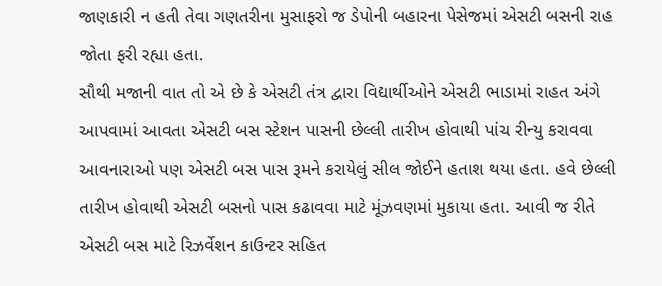જાણકારી ન હતી તેવા ગણતરીના મુસાફરો જ ડેપોની બહારના પેસેજમાં એસટી બસની રાહ જોતા ફરી રહ્યા હતા.
સૌથી મજાની વાત તો એ છે કે એસટી તંત્ર દ્વારા વિદ્યાર્થીઓને એસટી ભાડામાં રાહત અંગે આપવામાં આવતા એસટી બસ સ્ટેશન પાસની છેલ્લી તારીખ હોવાથી પાંચ રીન્યુ કરાવવા આવનારાઓ પણ એસટી બસ પાસ રૂમને કરાયેલું સીલ જોઈને હતાશ થયા હતા. હવે છેલ્લી તારીખ હોવાથી એસટી બસનો પાસ કઢાવવા માટે મૂંઝવણમાં મુકાયા હતા. આવી જ રીતે એસટી બસ માટે રિઝર્વેશન કાઉન્ટર સહિત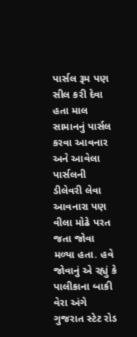પાર્સલ રૂમ પણ સીલ કરી દેવા હતા માલ સામાનનું પાર્સલ કરવા આવનાર અને આવેલા પાર્સલની ડીલેવરી લેવા આવનારા પણ વીલા મોઢે પરત જતા જોવા મળ્યા હતા. હવે જોવાનું એ રહ્યું કે પાલીકાના બાકી વેરા અંગે ગુજરાત સ્ટેટ રોડ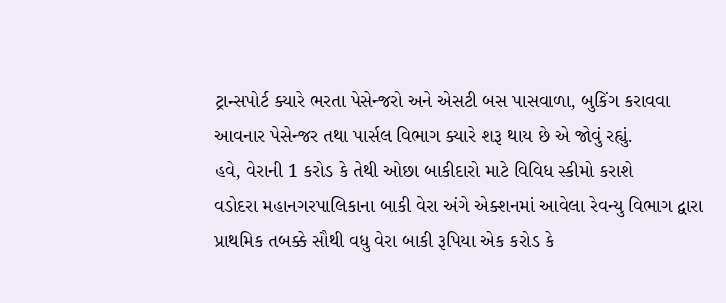ટ્રાન્સપોર્ટ ક્યારે ભરતા પેસેન્જરો અને એસટી બસ પાસવાળા, બુકિંગ કરાવવા આવનાર પેસેન્જર તથા પાર્સલ વિભાગ ક્યારે શરૂ થાય છે એ જોવું રહ્યું.
હવે, વેરાની 1 કરોડ કે તેથી ઓછા બાકીદારો માટે વિવિધ સ્કીમો કરાશે
વડોદરા મહાનગરપાલિકાના બાકી વેરા અંગે એક્શનમાં આવેલા રેવન્યુ વિભાગ દ્વારા પ્રાથમિક તબક્કે સૌથી વધુ વેરા બાકી રૂપિયા એક કરોડ કે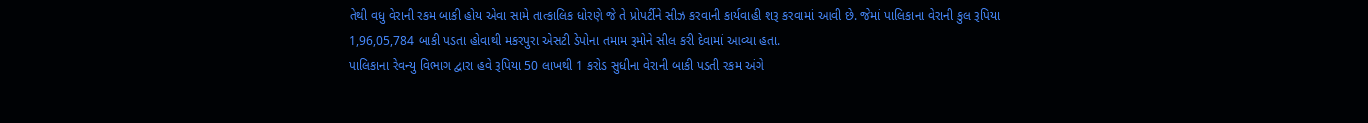તેથી વધુ વેરાની રકમ બાકી હોય એવા સામે તાત્કાલિક ધોરણે જે તે પ્રોપર્ટીને સીઝ કરવાની કાર્યવાહી શરૂ કરવામાં આવી છે. જેમાં પાલિકાના વેરાની કુલ રૂપિયા 1,96,05,784 બાકી પડતા હોવાથી મકરપુરા એસટી ડેપોના તમામ રૂમોને સીલ કરી દેવામાં આવ્યા હતા.
પાલિકાના રેવન્યુ વિભાગ દ્વારા હવે રૂપિયા 50 લાખથી 1 કરોડ સુધીના વેરાની બાકી પડતી રકમ અંગે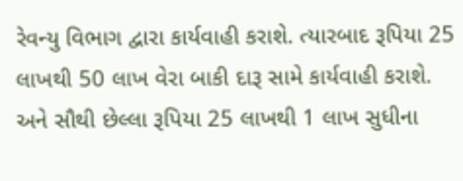રેવન્યુ વિભાગ દ્વારા કાર્યવાહી કરાશે. ત્યારબાદ રૂપિયા 25 લાખથી 50 લાખ વેરા બાકી દારૂ સામે કાર્યવાહી કરાશે. અને સૌથી છેલ્લા રૂપિયા 25 લાખથી 1 લાખ સુધીના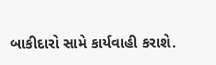બાકીદારો સામે કાર્યવાહી કરાશે.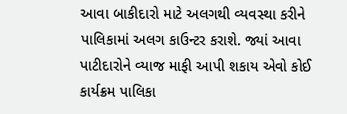આવા બાકીદારો માટે અલગથી વ્યવસ્થા કરીને પાલિકામાં અલગ કાઉન્ટર કરાશે. જ્યાં આવા પાટીદારોને વ્યાજ માફી આપી શકાય એવો કોઈ કાર્યક્રમ પાલિકા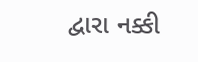દ્વારા નક્કી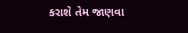કરાશે તેમ જાણવા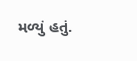મળ્યું હતું.